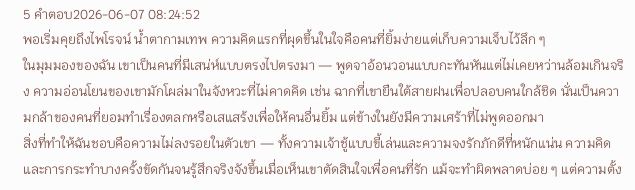5 คำตอบ2026-06-07 08:24:52
พอเริ่มคุยถึงไพโรจน์ น้ำตากามเทพ ความคิดแรกที่ผุดขึ้นในใจคือคนที่ยิ้มง่ายแต่เก็บความเจ็บไว้ลึก ๆ
ในมุมมองของฉัน เขาเป็นคนที่มีเสน่ห์แบบตรงไปตรงมา — พูดจาอ้อนวอนแบบกะทันหันแต่ไม่เคยหว่านล้อมเกินจริง ความอ่อนโยนของเขามักโผล่มาในจังหวะที่ไม่คาดคิด เช่น ฉากที่เขายืนใต้สายฝนเพื่อปลอบคนใกล้ชิด นั่นเป็นความกล้าของคนที่ยอมทำเรื่องตลกหรือเสแสร้งเพื่อให้คนอื่นยิ้ม แต่ข้างในยังมีความเศร้าที่ไม่พูดออกมา
สิ่งที่ทำให้ฉันชอบคือความไม่ลงรอยในตัวเขา — ทั้งความเจ้าชู้แบบขี้เล่นและความจงรักภักดีที่หนักแน่น ความคิดและการกระทำบางครั้งขัดกันจนรู้สึกจริงจังขึ้นเมื่อเห็นเขาตัดสินใจเพื่อคนที่รัก แม้จะทำผิดพลาดบ่อย ๆ แต่ความตั้ง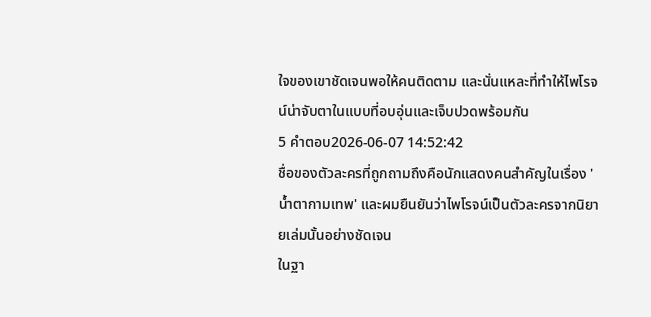ใจของเขาชัดเจนพอให้คนติดตาม และนั่นแหละที่ทำให้ไพโรจน์น่าจับตาในแบบที่อบอุ่นและเจ็บปวดพร้อมกัน
5 คำตอบ2026-06-07 14:52:42
ชื่อของตัวละครที่ถูกถามถึงคือนักแสดงคนสำคัญในเรื่อง 'น้ำตากามเทพ' และผมยืนยันว่าไพโรจน์เป็นตัวละครจากนิยายเล่มนั้นอย่างชัดเจน
ในฐา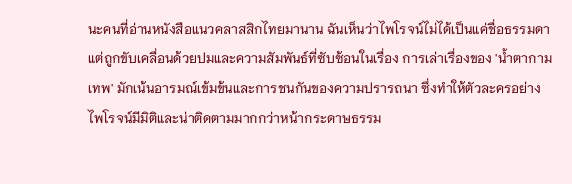นะคนที่อ่านหนังสือแนวคลาสสิกไทยมานาน ฉันเห็นว่าไพโรจน์ไม่ได้เป็นแค่ชื่อธรรมดา แต่ถูกขับเคลื่อนด้วยปมและความสัมพันธ์ที่ซับซ้อนในเรื่อง การเล่าเรื่องของ 'น้ำตากามเทพ' มักเน้นอารมณ์เข้มข้นและการชนกันของความปรารถนา ซึ่งทำให้ตัวละครอย่างไพโรจน์มีมิติและน่าติดตามมากกว่าหน้ากระดาษธรรม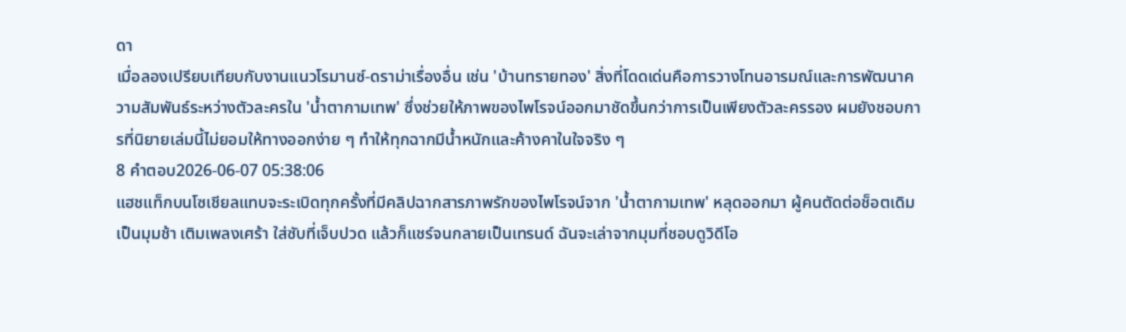ดา
เมื่อลองเปรียบเทียบกับงานแนวโรมานซ์-ดราม่าเรื่องอื่น เช่น 'บ้านทรายทอง' สิ่งที่โดดเด่นคือการวางโทนอารมณ์และการพัฒนาความสัมพันธ์ระหว่างตัวละครใน 'น้ำตากามเทพ' ซึ่งช่วยให้ภาพของไพโรจน์ออกมาชัดขึ้นกว่าการเป็นเพียงตัวละครรอง ผมยังชอบการที่นิยายเล่มนี้ไม่ยอมให้ทางออกง่าย ๆ ทำให้ทุกฉากมีน้ำหนักและค้างคาในใจจริง ๆ
8 คำตอบ2026-06-07 05:38:06
แฮชแท็กบนโซเชียลแทบจะระเบิดทุกครั้งที่มีคลิปฉากสารภาพรักของไพโรจน์จาก 'น้ำตากามเทพ' หลุดออกมา ผู้คนตัดต่อช็อตเดิมเป็นมุมช้า เติมเพลงเศร้า ใส่ซับที่เจ็บปวด แล้วก็แชร์จนกลายเป็นเทรนด์ ฉันจะเล่าจากมุมที่ชอบดูวิดีโอ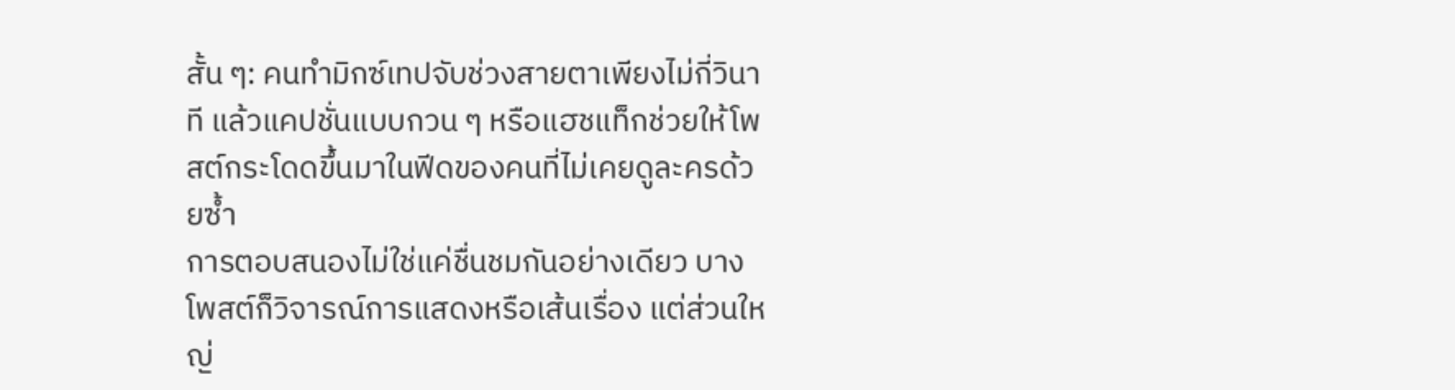สั้น ๆ: คนทำมิกซ์เทปจับช่วงสายตาเพียงไม่กี่วินาที แล้วแคปชั่นแบบกวน ๆ หรือแฮชแท็กช่วยให้โพสต์กระโดดขึ้นมาในฟีดของคนที่ไม่เคยดูละครด้วยซ้ำ
การตอบสนองไม่ใช่แค่ชื่นชมกันอย่างเดียว บางโพสต์ก็วิจารณ์การแสดงหรือเส้นเรื่อง แต่ส่วนใหญ่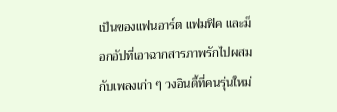เป็นของแฟนอาร์ต แฟมฟิค และม็อกอัปที่เอาฉากสารภาพรักไปผสมกับเพลงเก่า ๆ วงอินดี้ที่คนรุ่นใหม่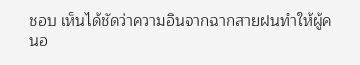ชอบ เห็นได้ชัดว่าความอินจากฉากสายฝนทำให้ผู้คนอ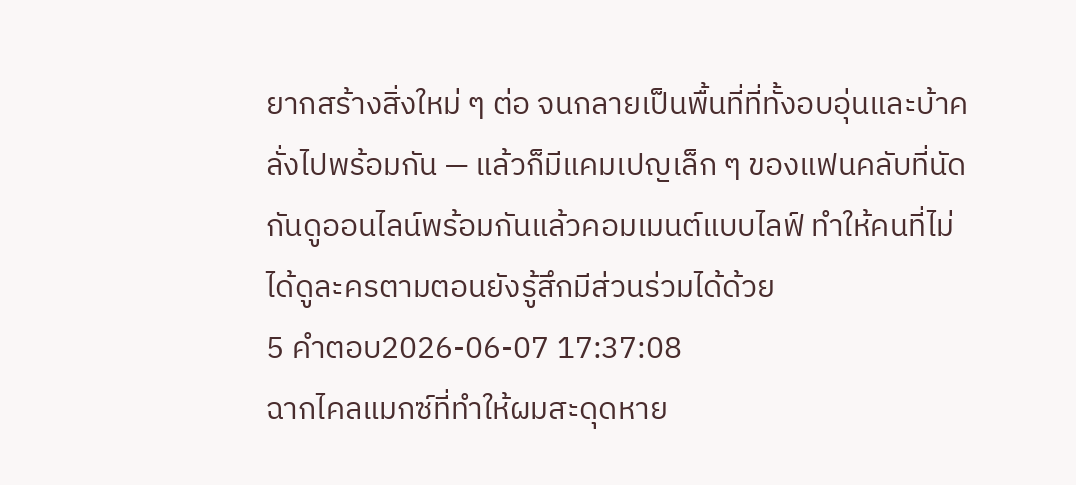ยากสร้างสิ่งใหม่ ๆ ต่อ จนกลายเป็นพื้นที่ที่ทั้งอบอุ่นและบ้าคลั่งไปพร้อมกัน — แล้วก็มีแคมเปญเล็ก ๆ ของแฟนคลับที่นัดกันดูออนไลน์พร้อมกันแล้วคอมเมนต์แบบไลฟ์ ทำให้คนที่ไม่ได้ดูละครตามตอนยังรู้สึกมีส่วนร่วมได้ด้วย
5 คำตอบ2026-06-07 17:37:08
ฉากไคลแมกซ์ที่ทำให้ผมสะดุดหาย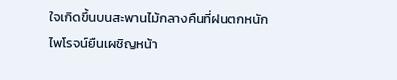ใจเกิดขึ้นบนสะพานไม้กลางคืนที่ฝนตกหนัก ไพโรจน์ยืนเผชิญหน้า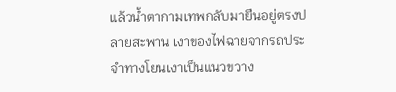แล้วน้ำตากามเทพกลับมายืนอยู่ตรงปลายสะพาน เงาของไฟฉายจากรถประจำทางโยนเงาเป็นแนวขวาง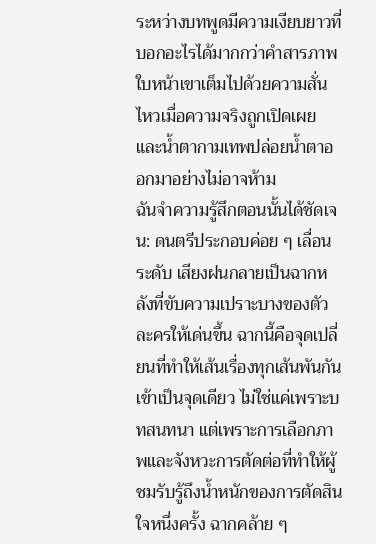ระหว่างบทพูดมีความเงียบยาวที่บอกอะไรได้มากกว่าคำสารภาพ ใบหน้าเขาเต็มไปด้วยความสั่นไหวเมื่อความจริงถูกเปิดเผย และน้ำตากามเทพปล่อยน้ำตาออกมาอย่างไม่อาจห้าม
ฉันจำความรู้สึกตอนนั้นได้ชัดเจน: ดนตรีประกอบค่อย ๆ เลื่อนระดับ เสียงฝนกลายเป็นฉากหลังที่ขับความเปราะบางของตัวละครให้เด่นขึ้น ฉากนี้คือจุดเปลี่ยนที่ทำให้เส้นเรื่องทุกเส้นพันกันเข้าเป็นจุดเดียว ไม่ใช่แค่เพราะบทสนทนา แต่เพราะการเลือกภาพและจังหวะการตัดต่อที่ทำให้ผู้ชมรับรู้ถึงน้ำหนักของการตัดสินใจหนึ่งครั้ง ฉากคล้าย ๆ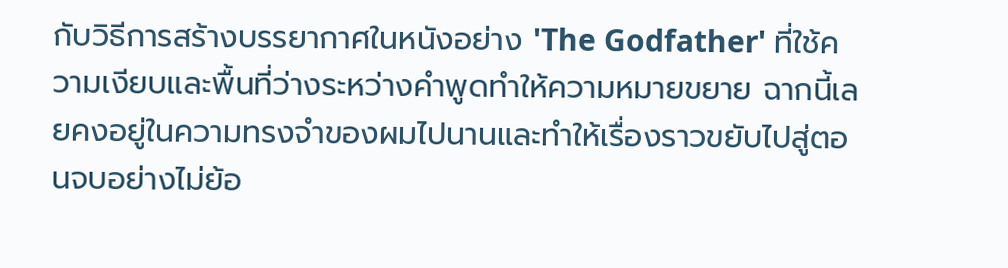กับวิธีการสร้างบรรยากาศในหนังอย่าง 'The Godfather' ที่ใช้ความเงียบและพื้นที่ว่างระหว่างคำพูดทำให้ความหมายขยาย ฉากนี้เลยคงอยู่ในความทรงจำของผมไปนานและทำให้เรื่องราวขยับไปสู่ตอนจบอย่างไม่ย้อ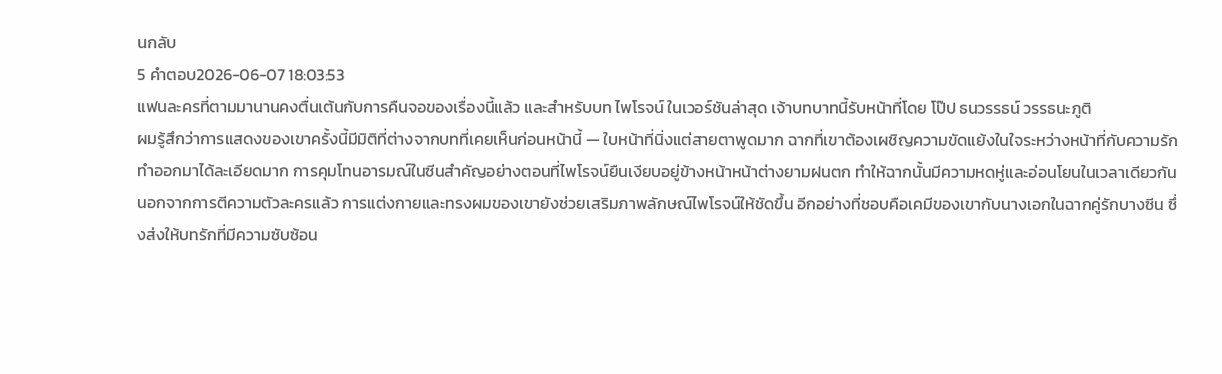นกลับ
5 คำตอบ2026-06-07 18:03:53
แฟนละครที่ตามมานานคงตื่นเต้นกับการคืนจอของเรื่องนี้แล้ว และสำหรับบท ไพโรจน์ ในเวอร์ชันล่าสุด เจ้าบทบาทนี้รับหน้าที่โดย โป๊ป ธนวรรธน์ วรรธนะภูติ
ผมรู้สึกว่าการแสดงของเขาครั้งนี้มีมิติที่ต่างจากบทที่เคยเห็นก่อนหน้านี้ — ใบหน้าที่นิ่งแต่สายตาพูดมาก ฉากที่เขาต้องเผชิญความขัดแย้งในใจระหว่างหน้าที่กับความรักทำออกมาได้ละเอียดมาก การคุมโทนอารมณ์ในซีนสำคัญอย่างตอนที่ไพโรจน์ยืนเงียบอยู่ข้างหน้าหน้าต่างยามฝนตก ทำให้ฉากนั้นมีความหดหู่และอ่อนโยนในเวลาเดียวกัน
นอกจากการตีความตัวละครแล้ว การแต่งกายและทรงผมของเขายังช่วยเสริมภาพลักษณ์ไพโรจน์ให้ชัดขึ้น อีกอย่างที่ชอบคือเคมีของเขากับนางเอกในฉากคู่รักบางซีน ซึ่งส่งให้บทรักที่มีความซับซ้อน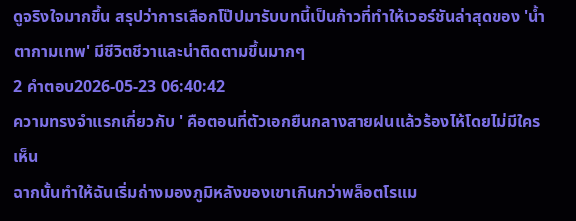ดูจริงใจมากขึ้น สรุปว่าการเลือกโป๊ปมารับบทนี้เป็นก้าวที่ทำให้เวอร์ชันล่าสุดของ 'น้ำตากามเทพ' มีชีวิตชีวาและน่าติดตามขึ้นมากๆ
2 คำตอบ2026-05-23 06:40:42
ความทรงจำแรกเกี่ยวกับ ' คือตอนที่ตัวเอกยืนกลางสายฝนแล้วร้องไห้โดยไม่มีใครเห็น
ฉากนั้นทำให้ฉันเริ่มถ่างมองภูมิหลังของเขาเกินกว่าพล็อตโรแม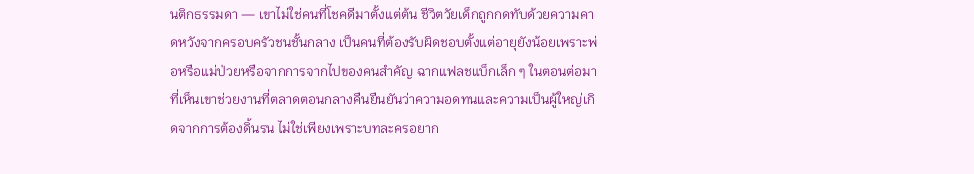นติกธรรมดา — เขาไม่ใช่คนที่โชคดีมาตั้งแต่ต้น ชีวิตวัยเด็กถูกกดทับด้วยความคาดหวังจากครอบครัวชนชั้นกลาง เป็นคนที่ต้องรับผิดชอบตั้งแต่อายุยังน้อยเพราะพ่อหรือแม่ป่วยหรือจากการจากไปของคนสำคัญ ฉากแฟลชแบ็กเล็ก ๆ ในตอนต่อมาที่เห็นเขาช่วยงานที่ตลาดตอนกลางคืนยืนยันว่าความอดทนและความเป็นผู้ใหญ่เกิดจากการต้องดิ้นรน ไม่ใช่เพียงเพราะบทละครอยาก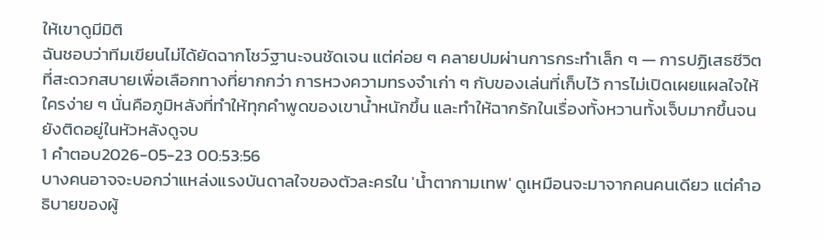ให้เขาดูมีมิติ
ฉันชอบว่าทีมเขียนไม่ได้ยัดฉากโชว์ฐานะจนชัดเจน แต่ค่อย ๆ คลายปมผ่านการกระทำเล็ก ๆ — การปฏิเสธชีวิตที่สะดวกสบายเพื่อเลือกทางที่ยากกว่า การหวงความทรงจำเก่า ๆ กับของเล่นที่เก็บไว้ การไม่เปิดเผยแผลใจให้ใครง่าย ๆ นั่นคือภูมิหลังที่ทำให้ทุกคำพูดของเขาน้ำหนักขึ้น และทำให้ฉากรักในเรื่องทั้งหวานทั้งเจ็บมากขึ้นจนยังติดอยู่ในหัวหลังดูจบ
1 คำตอบ2026-05-23 00:53:56
บางคนอาจจะบอกว่าแหล่งแรงบันดาลใจของตัวละครใน 'น้ำตากามเทพ' ดูเหมือนจะมาจากคนคนเดียว แต่คำอธิบายของผู้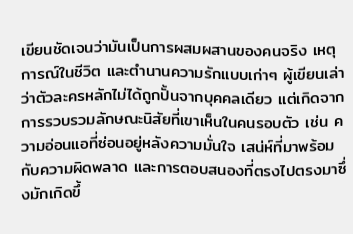เขียนชัดเจนว่ามันเป็นการผสมผสานของคนจริง เหตุการณ์ในชีวิต และตำนานความรักแบบเก่าๆ ผู้เขียนเล่าว่าตัวละครหลักไม่ได้ถูกปั้นจากบุคคลเดียว แต่เกิดจากการรวบรวมลักษณะนิสัยที่เขาเห็นในคนรอบตัว เช่น ความอ่อนแอที่ซ่อนอยู่หลังความมั่นใจ เสน่ห์ที่มาพร้อมกับความผิดพลาด และการตอบสนองที่ตรงไปตรงมาซึ่งมักเกิดขึ้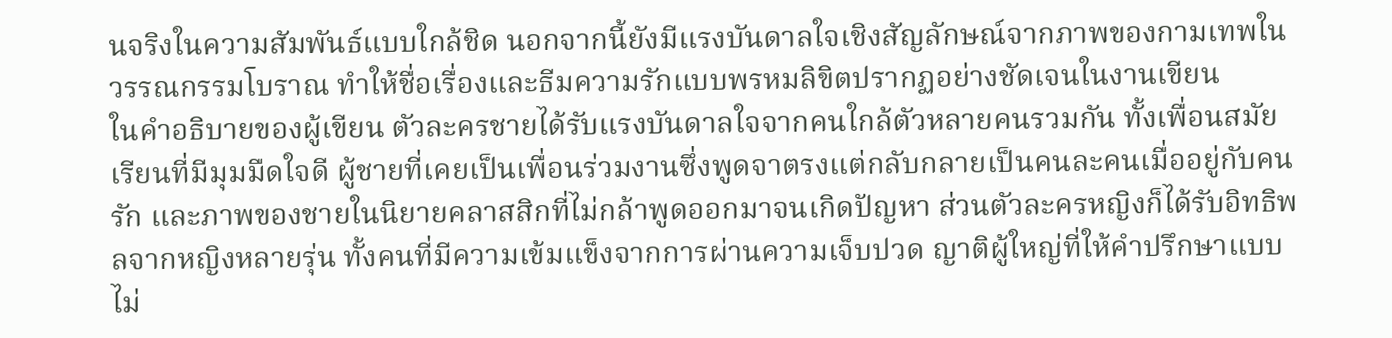นจริงในความสัมพันธ์แบบใกล้ชิด นอกจากนี้ยังมีแรงบันดาลใจเชิงสัญลักษณ์จากภาพของกามเทพในวรรณกรรมโบราณ ทำให้ชื่อเรื่องและธีมความรักแบบพรหมลิขิตปรากฏอย่างชัดเจนในงานเขียน
ในคำอธิบายของผู้เขียน ตัวละครชายได้รับแรงบันดาลใจจากคนใกล้ตัวหลายคนรวมกัน ทั้งเพื่อนสมัยเรียนที่มีมุมมืดใจดี ผู้ชายที่เคยเป็นเพื่อนร่วมงานซึ่งพูดจาตรงแต่กลับกลายเป็นคนละคนเมื่ออยู่กับคนรัก และภาพของชายในนิยายคลาสสิกที่ไม่กล้าพูดออกมาจนเกิดปัญหา ส่วนตัวละครหญิงก็ได้รับอิทธิพลจากหญิงหลายรุ่น ทั้งคนที่มีความเข้มแข็งจากการผ่านความเจ็บปวด ญาติผู้ใหญ่ที่ให้คำปรึกษาแบบไม่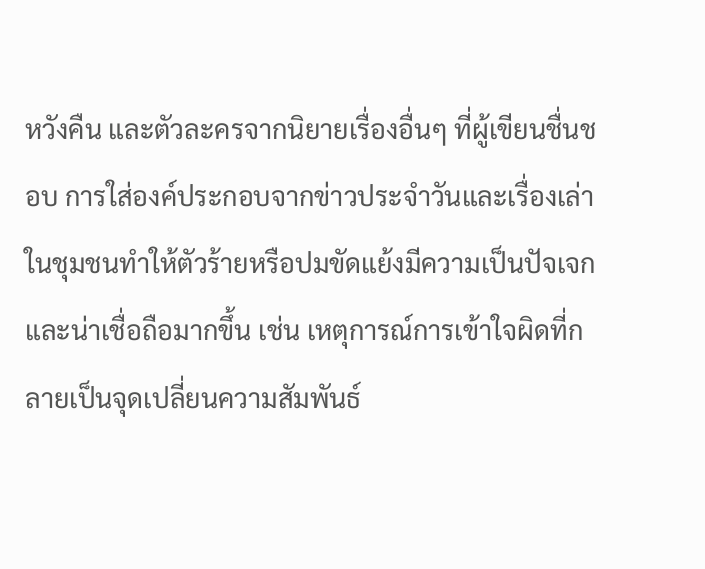หวังคืน และตัวละครจากนิยายเรื่องอื่นๆ ที่ผู้เขียนชื่นชอบ การใส่องค์ประกอบจากข่าวประจำวันและเรื่องเล่าในชุมชนทำให้ตัวร้ายหรือปมขัดแย้งมีความเป็นปัจเจกและน่าเชื่อถือมากขึ้น เช่น เหตุการณ์การเข้าใจผิดที่กลายเป็นจุดเปลี่ยนความสัมพันธ์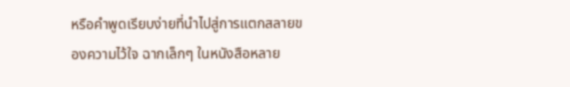หรือคำพูดเรียบง่ายที่นำไปสู่การแตกสลายของความไว้ใจ ฉากเล็กๆ ในหนังสือหลาย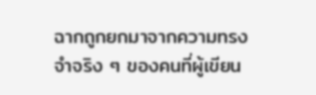ฉากถูกยกมาจากความทรงจำจริง ๆ ของคนที่ผู้เขียน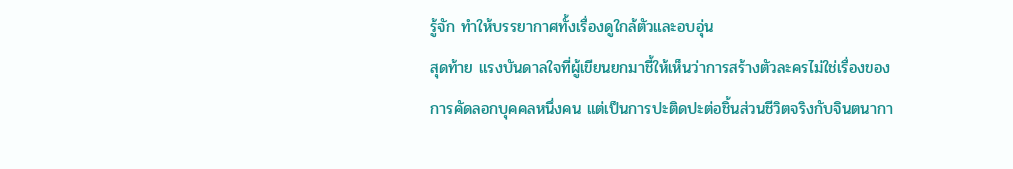รู้จัก ทำให้บรรยากาศทั้งเรื่องดูใกล้ตัวและอบอุ่น
สุดท้าย แรงบันดาลใจที่ผู้เขียนยกมาชี้ให้เห็นว่าการสร้างตัวละครไม่ใช่เรื่องของการคัดลอกบุคคลหนึ่งคน แต่เป็นการปะติดปะต่อชิ้นส่วนชีวิตจริงกับจินตนากา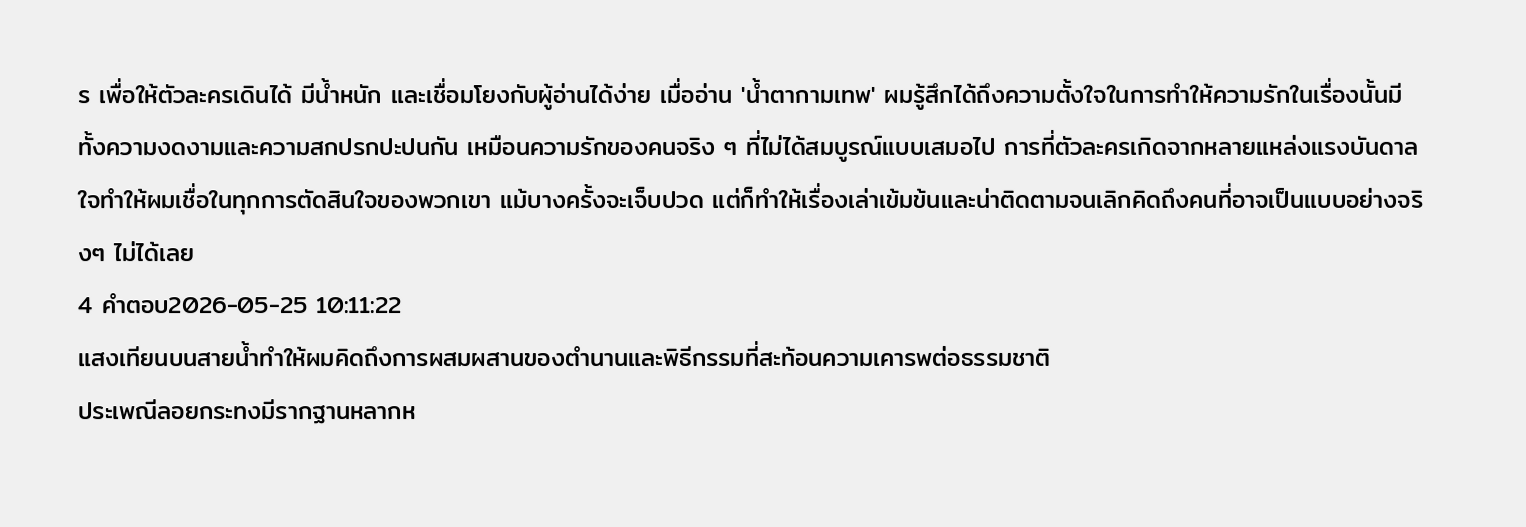ร เพื่อให้ตัวละครเดินได้ มีน้ำหนัก และเชื่อมโยงกับผู้อ่านได้ง่าย เมื่ออ่าน 'น้ำตากามเทพ' ผมรู้สึกได้ถึงความตั้งใจในการทำให้ความรักในเรื่องนั้นมีทั้งความงดงามและความสกปรกปะปนกัน เหมือนความรักของคนจริง ๆ ที่ไม่ได้สมบูรณ์แบบเสมอไป การที่ตัวละครเกิดจากหลายแหล่งแรงบันดาลใจทำให้ผมเชื่อในทุกการตัดสินใจของพวกเขา แม้บางครั้งจะเจ็บปวด แต่ก็ทำให้เรื่องเล่าเข้มข้นและน่าติดตามจนเลิกคิดถึงคนที่อาจเป็นแบบอย่างจริงๆ ไม่ได้เลย
4 คำตอบ2026-05-25 10:11:22
แสงเทียนบนสายน้ำทำให้ผมคิดถึงการผสมผสานของตำนานและพิธีกรรมที่สะท้อนความเคารพต่อธรรมชาติ
ประเพณีลอยกระทงมีรากฐานหลากห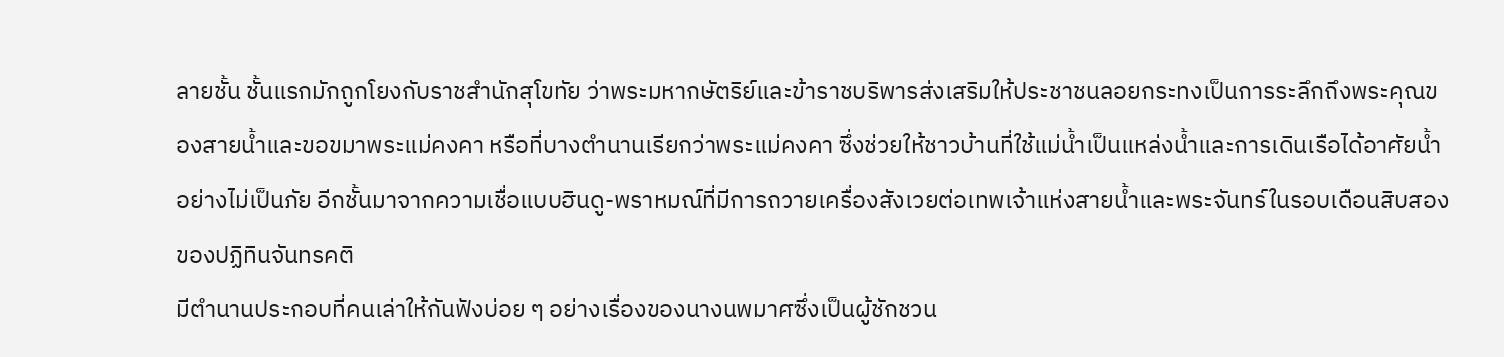ลายชั้น ชั้นแรกมักถูกโยงกับราชสำนักสุโขทัย ว่าพระมหากษัตริย์และข้าราชบริพารส่งเสริมให้ประชาชนลอยกระทงเป็นการระลึกถึงพระคุณของสายน้ำและขอขมาพระแม่คงคา หรือที่บางตำนานเรียกว่าพระแม่คงคา ซึ่งช่วยให้ชาวบ้านที่ใช้แม่น้ำเป็นแหล่งน้ำและการเดินเรือได้อาศัยน้ำอย่างไม่เป็นภัย อีกชั้นมาจากความเชื่อแบบฮินดู-พราหมณ์ที่มีการถวายเครื่องสังเวยต่อเทพเจ้าแห่งสายน้ำและพระจันทร์ในรอบเดือนสิบสองของปฏิทินจันทรคติ
มีตำนานประกอบที่คนเล่าให้กันฟังบ่อย ๆ อย่างเรื่องของนางนพมาศซึ่งเป็นผู้ชักชวน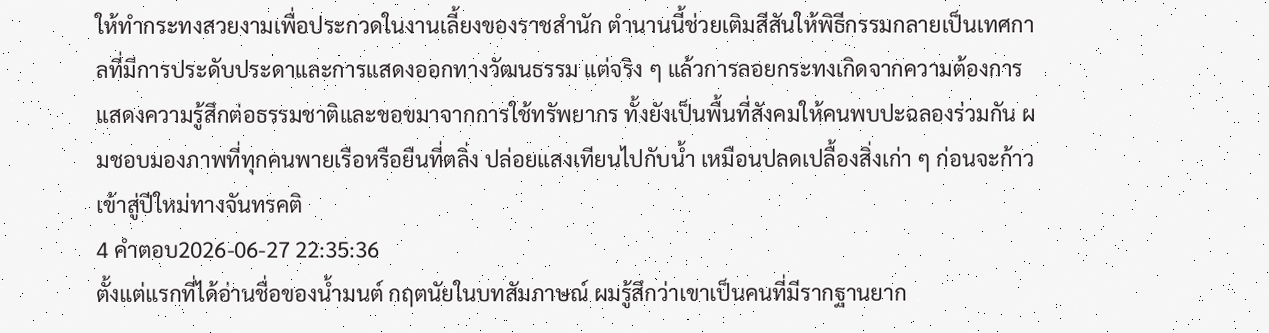ให้ทำกระทงสวยงามเพื่อประกวดในงานเลี้ยงของราชสำนัก ตำนานนี้ช่วยเติมสีสันให้พิธีกรรมกลายเป็นเทศกาลที่มีการประดับประดาและการแสดงออกทางวัฒนธรรม แต่จริง ๆ แล้วการลอยกระทงเกิดจากความต้องการแสดงความรู้สึกต่อธรรมชาติและขอขมาจากการใช้ทรัพยากร ทั้งยังเป็นพื้นที่สังคมให้คนพบปะฉลองร่วมกัน ผมชอบมองภาพที่ทุกคนพายเรือหรือยืนที่ตลิ่ง ปล่อยแสงเทียนไปกับน้ำ เหมือนปลดเปลื้องสิ่งเก่า ๆ ก่อนจะก้าวเข้าสู่ปีใหม่ทางจันทรคติ
4 คำตอบ2026-06-27 22:35:36
ตั้งแต่แรกที่ได้อ่านชื่อของน้ำมนต์ กฤตนัยในบทสัมภาษณ์ ผมรู้สึกว่าเขาเป็นคนที่มีรากฐานยาก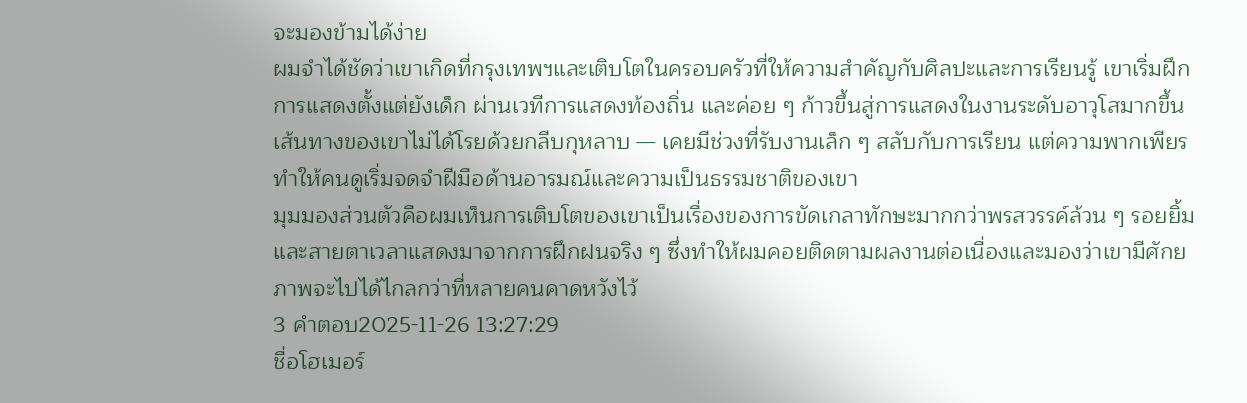จะมองข้ามได้ง่าย
ผมจำได้ชัดว่าเขาเกิดที่กรุงเทพฯและเติบโตในครอบครัวที่ให้ความสำคัญกับศิลปะและการเรียนรู้ เขาเริ่มฝึกการแสดงตั้งแต่ยังเด็ก ผ่านเวทีการแสดงท้องถิ่น และค่อย ๆ ก้าวขึ้นสู่การแสดงในงานระดับอาวุโสมากขึ้น เส้นทางของเขาไม่ได้โรยด้วยกลีบกุหลาบ — เคยมีช่วงที่รับงานเล็ก ๆ สลับกับการเรียน แต่ความพากเพียรทำให้คนดูเริ่มจดจำฝีมือด้านอารมณ์และความเป็นธรรมชาติของเขา
มุมมองส่วนตัวคือผมเห็นการเติบโตของเขาเป็นเรื่องของการขัดเกลาทักษะมากกว่าพรสวรรค์ล้วน ๆ รอยยิ้มและสายตาเวลาแสดงมาจากการฝึกฝนจริง ๆ ซึ่งทำให้ผมคอยติดตามผลงานต่อเนื่องและมองว่าเขามีศักยภาพจะไปได้ไกลกว่าที่หลายคนคาดหวังไว้
3 คำตอบ2025-11-26 13:27:29
ชื่อโฮเมอร์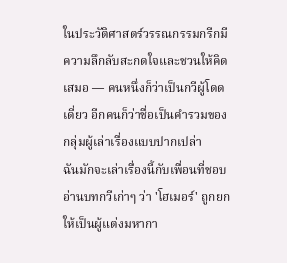ในประวัติศาสตร์วรรณกรรมกรีกมีความลึกลับสะกดใจและชวนให้คิดเสมอ — คนหนึ่งก็ว่าเป็นกวีผู้โดดเดี่ยว อีกคนก็ว่าชื่อเป็นคำรวมของกลุ่มผู้เล่าเรื่องแบบปากเปล่า
ฉันมักจะเล่าเรื่องนี้กับเพื่อนที่ชอบอ่านบทกวีเก่าๆ ว่า 'โฮเมอร์' ถูกยกให้เป็นผู้แต่งมหากา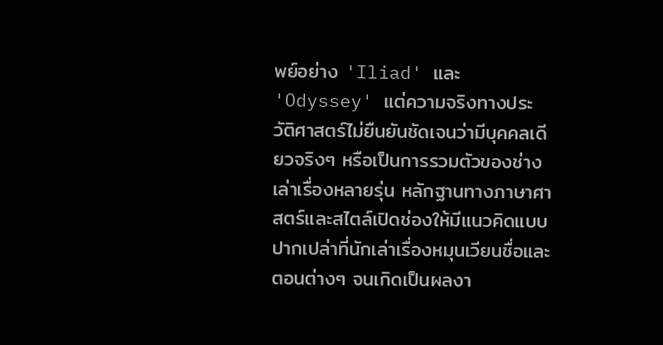พย์อย่าง 'Iliad' และ 'Odyssey' แต่ความจริงทางประวัติศาสตร์ไม่ยืนยันชัดเจนว่ามีบุคคลเดียวจริงๆ หรือเป็นการรวมตัวของช่างเล่าเรื่องหลายรุ่น หลักฐานทางภาษาศาสตร์และสไตล์เปิดช่องให้มีแนวคิดแบบปากเปล่าที่นักเล่าเรื่องหมุนเวียนชื่อและตอนต่างๆ จนเกิดเป็นผลงา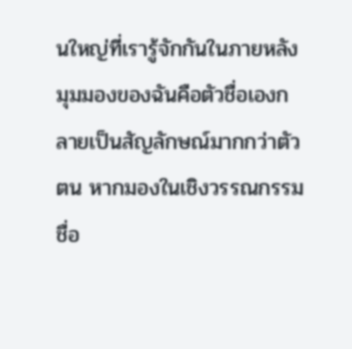นใหญ่ที่เรารู้จักกันในภายหลัง
มุมมองของฉันคือตัวชื่อเองกลายเป็นสัญลักษณ์มากกว่าตัวตน หากมองในเชิงวรรณกรรม ชื่อ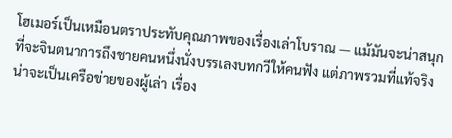โฮเมอร์เป็นเหมือนตราประทับคุณภาพของเรื่องเล่าโบราณ — แม้มันจะน่าสนุกที่จะจินตนาการถึงชายคนหนึ่งนั่งบรรเลงบทกวีให้คนฟัง แต่ภาพรวมที่แท้จริงน่าจะเป็นเครือข่ายของผู้เล่า เรื่อง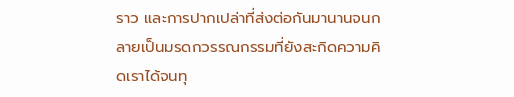ราว และการปากเปล่าที่ส่งต่อกันมานานจนกลายเป็นมรดกวรรณกรรมที่ยังสะกิดความคิดเราได้จนทุ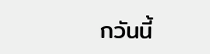กวันนี้